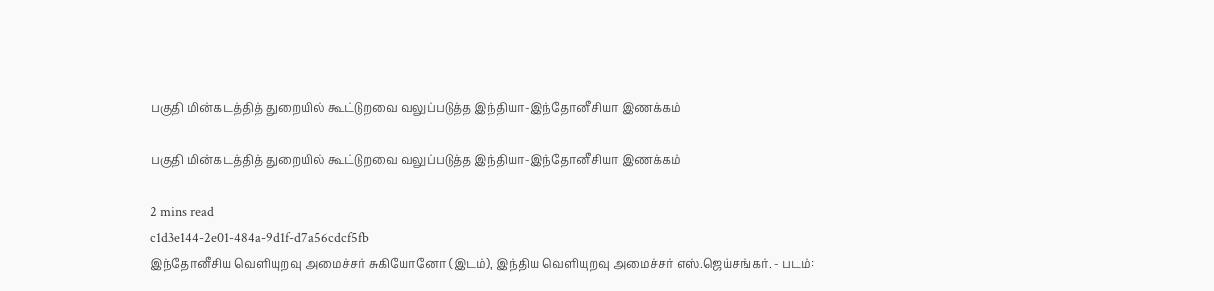பகுதி மின்கடத்தித் துறையில் கூட்டுறவை வலுப்படுத்த இந்தியா-இந்தோனீசியா இணக்கம்

பகுதி மின்கடத்தித் துறையில் கூட்டுறவை வலுப்படுத்த இந்தியா-இந்தோனீசியா இணக்கம்

2 mins read
c1d3e144-2e01-484a-9d1f-d7a56cdcf5fb
இந்தோனீசிய வெளியுறவு அமைச்சர் சுகியோனோ (இடம்), இந்திய வெளியுறவு அமைச்சர் எஸ்.ஜெய்சங்கர். - படம்: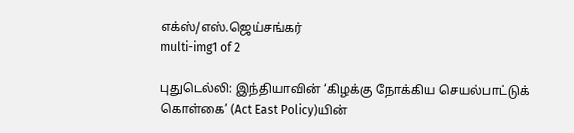எக்ஸ்/எஸ்.ஜெய்சங்கர்
multi-img1 of 2

புதுடெல்லி: இந்தியாவின் ‘கிழக்கு நோக்கிய செயல்பாட்டுக் கொள்கை’ (Act East Policy)யின்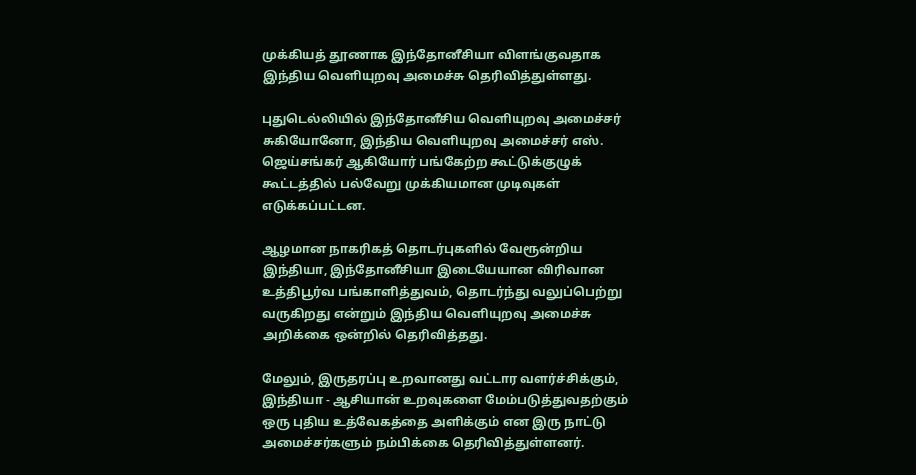முக்கியத் தூணாக இந்தோனீசியா விளங்குவதாக இந்திய வெளியுறவு அமைச்சு தெரிவித்துள்ளது.

புதுடெல்லியில் இந்தோனீசிய வெளியுறவு அமைச்சர் சுகியோனோ, இந்திய வெளியுறவு அமைச்சர் எஸ். ஜெய்சங்கர் ஆகியோர் பங்கேற்ற கூட்டுக்குழுக் கூட்டத்தில் பல்வேறு முக்கியமான முடிவுகள் எடுக்கப்பட்டன.

ஆழமான நாகரிகத் தொடர்புகளில் வேரூன்றிய இந்தியா, இந்தோனீசியா இடையேயான விரிவான உத்திபூர்வ பங்காளித்துவம், தொடர்ந்து வலுப்பெற்று வருகிறது என்றும் இந்திய வெளியுறவு அமைச்சு அறிக்கை ஒன்றில் தெரிவித்தது.

மேலும், இருதரப்பு உறவானது வட்டார வளர்ச்சிக்கும், இந்தியா - ஆசியான் உறவுகளை மேம்படுத்துவதற்கும் ஒரு புதிய உத்வேகத்தை அளிக்கும் என இரு நாட்டு அமைச்சர்களும் நம்பிக்கை தெரிவித்துள்ளனர்.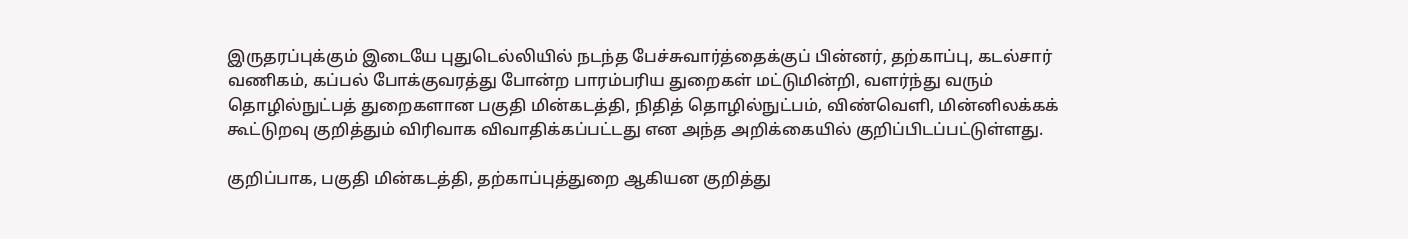இருதரப்புக்கும் இடையே புதுடெல்லியில் நடந்த பேச்சுவார்த்தைக்குப் பின்னர், தற்காப்பு, கடல்சார் வணிகம், கப்பல் போக்குவரத்து போன்ற பாரம்பரிய துறைகள் மட்டுமின்றி, வளர்ந்து வரும் தொழில்நுட்பத் துறைகளான பகுதி மின்கடத்தி, நிதித் தொழில்நுட்பம், விண்வெளி, மின்னிலக்கக் கூட்டுறவு குறித்தும் விரிவாக விவாதிக்கப்பட்டது என அந்த அறிக்கையில் குறிப்பிடப்பட்டுள்ளது.

குறிப்பாக, பகுதி மின்கடத்தி, தற்காப்புத்துறை ஆகியன குறித்து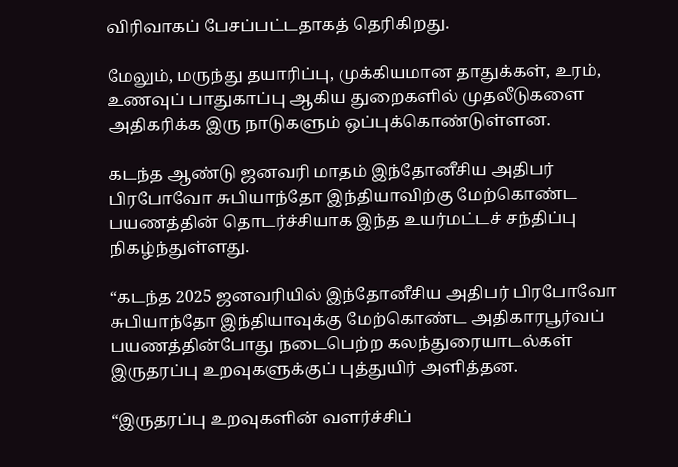விரிவாகப் பேசப்பட்டதாகத் தெரிகிறது.

மேலும், மருந்து தயாரிப்பு, முக்கியமான தாதுக்கள், உரம், உணவுப் பாதுகாப்பு ஆகிய துறைகளில் முதலீடுகளை அதிகரிக்க இரு நாடுகளும் ஒப்புக்கொண்டுள்ளன.

கடந்த ஆண்டு ஜனவரி மாதம் இந்தோனீசிய அதிபர் பிரபோவோ சுபியாந்தோ இந்தியாவிற்கு மேற்கொண்ட பயணத்தின் தொடர்ச்சியாக இந்த உயர்மட்டச் சந்திப்பு நிகழ்ந்துள்ளது.

“கடந்த 2025 ஜனவரியில் இந்தோனீசிய அதிபர் பிரபோவோ சுபியாந்தோ இந்தியாவுக்கு மேற்கொண்ட அதிகாரபூர்வப் பயணத்தின்போது நடைபெற்ற கலந்துரையாடல்கள் இருதரப்பு உறவுகளுக்குப் புத்துயிர் அளித்தன.

“இருதரப்பு உறவுகளின் வளர்ச்சிப்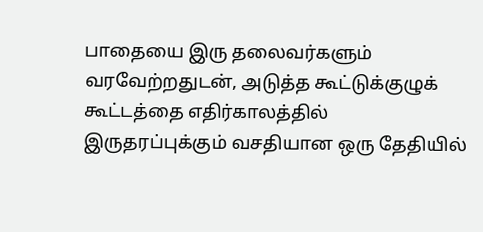பாதையை இரு தலைவர்களும் வரவேற்றதுடன், அடுத்த கூட்டுக்குழுக் கூட்டத்தை எதிர்காலத்தில் இருதரப்புக்கும் வசதியான ஒரு தேதியில்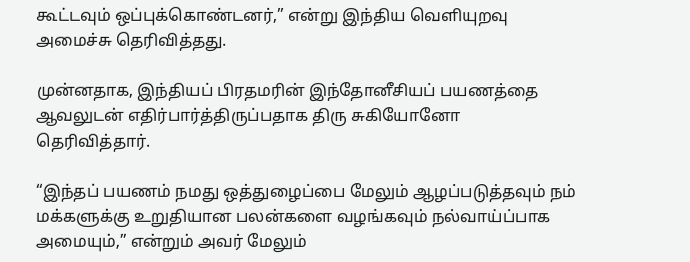கூட்டவும் ஒப்புக்கொண்டனர்,” என்று இந்திய வெளியுறவு அமைச்சு தெரிவித்தது.

முன்னதாக, இந்தியப் பிரதமரின் இந்தோனீசியப் பயணத்தை ஆவலுடன் எதிர்பார்த்திருப்பதாக திரு சுகியோனோ தெரிவித்தார்.

“இந்தப் பயணம் நமது ஒத்துழைப்பை மேலும் ஆழப்படுத்தவும் நம் மக்களுக்கு உறுதியான பலன்களை வழங்கவும் நல்வாய்ப்பாக அமையும்,” என்றும் அவர் மேலும்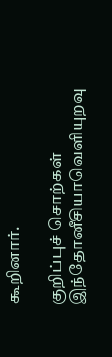கூறினார்.

குறிப்புச் சொற்கள்
இந்தோனீசியாவெளியுறவு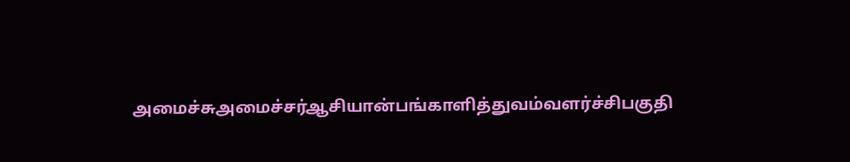அமைச்சுஅமைச்சர்ஆசியான்பங்காளித்துவம்வளர்ச்சிபகுதி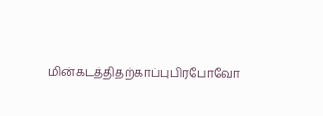மின்கடத்திதற்காப்புபிரபோவோ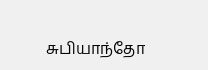சுபியாந்தோ